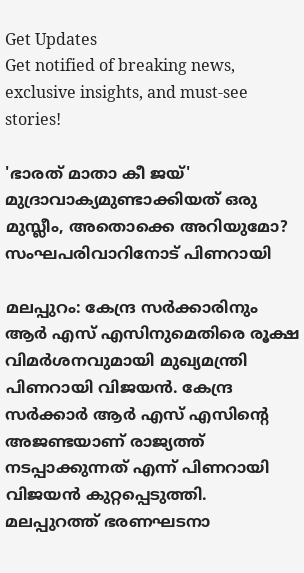Get Updates
Get notified of breaking news, exclusive insights, and must-see stories!

'ഭാരത് മാതാ കീ ജയ്' മുദ്രാവാക്യമുണ്ടാക്കിയത് ഒരു മുസ്ലീം, അതൊക്കെ അറിയുമോ? സംഘപരിവാറിനോട് പിണറായി

മലപ്പുറം: കേന്ദ്ര സര്‍ക്കാരിനും ആര്‍ എസ് എസിനുമെതിരെ രൂക്ഷ വിമര്‍ശനവുമായി മുഖ്യമന്ത്രി പിണറായി വിജയന്‍. കേന്ദ്ര സര്‍ക്കാര്‍ ആര്‍ എസ് എസിന്റെ അജണ്ടയാണ് രാജ്യത്ത് നടപ്പാക്കുന്നത് എന്ന് പിണറായി വിജയന്‍ കുറ്റപ്പെടുത്തി. മലപ്പുറത്ത് ഭരണഘടനാ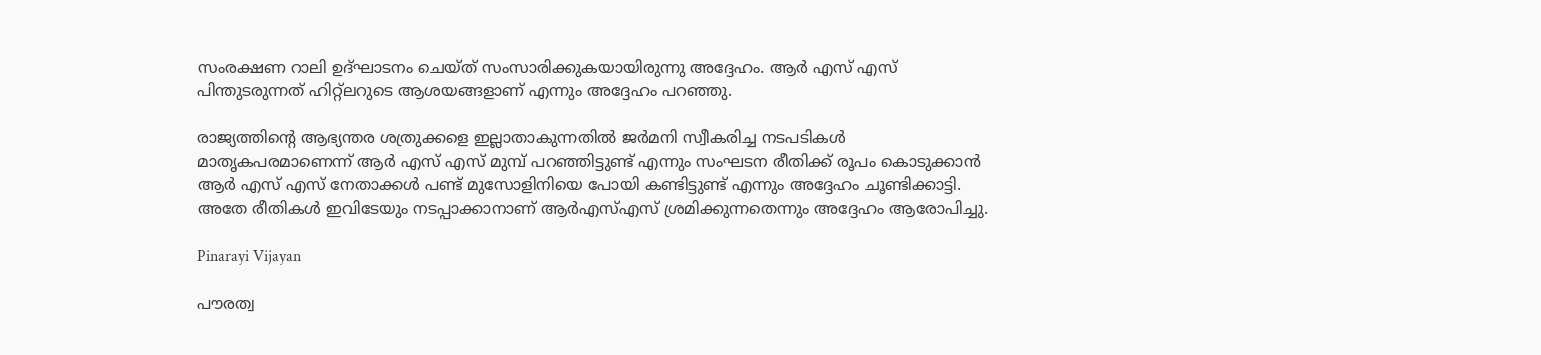സംരക്ഷണ റാലി ഉദ്ഘാടനം ചെയ്ത് സംസാരിക്കുകയായിരുന്നു അദ്ദേഹം. ആര്‍ എസ് എസ് പിന്തുടരുന്നത് ഹിറ്റ്‌ലറുടെ ആശയങ്ങളാണ് എന്നും അദ്ദേഹം പറഞ്ഞു.

രാജ്യത്തിന്റെ ആഭ്യന്തര ശത്രുക്കളെ ഇല്ലാതാകുന്നതില്‍ ജര്‍മനി സ്വീകരിച്ച നടപടികള്‍ മാതൃകപരമാണെന്ന് ആര്‍ എസ് എസ് മുമ്പ് പറഞ്ഞിട്ടുണ്ട് എന്നും സംഘടന രീതിക്ക് രൂപം കൊടുക്കാന്‍ ആര്‍ എസ് എസ് നേതാക്കള്‍ പണ്ട് മുസോളിനിയെ പോയി കണ്ടിട്ടുണ്ട് എന്നും അദ്ദേഹം ചൂണ്ടിക്കാട്ടി. അതേ രീതികള്‍ ഇവിടേയും നടപ്പാക്കാനാണ് ആര്‍എസ്എസ് ശ്രമിക്കുന്നതെന്നും അദ്ദേഹം ആരോപിച്ചു.

Pinarayi Vijayan

പൗരത്വ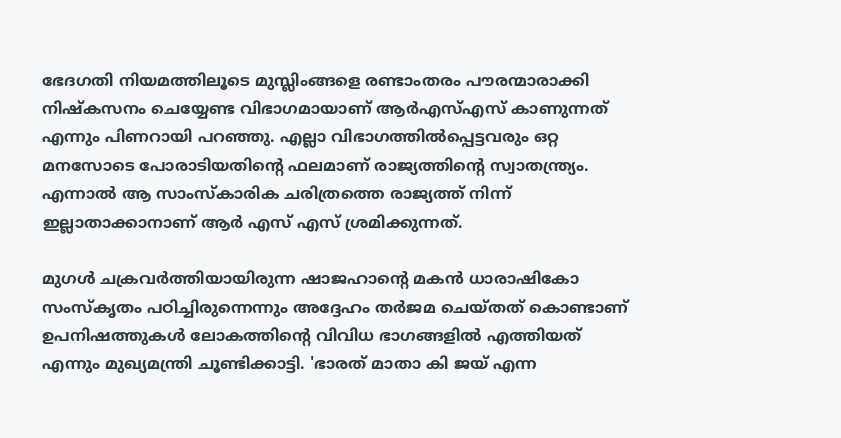ഭേദഗതി നിയമത്തിലൂടെ മുസ്ലിംങ്ങളെ രണ്ടാംതരം പൗരന്മാരാക്കി നിഷ്‌കസനം ചെയ്യേണ്ട വിഭാഗമായാണ് ആര്‍എസ്എസ് കാണുന്നത് എന്നും പിണറായി പറഞ്ഞു. എല്ലാ വിഭാഗത്തില്‍പ്പെട്ടവരും ഒറ്റ മനസോടെ പോരാടിയതിന്റെ ഫലമാണ് രാജ്യത്തിന്റെ സ്വാതന്ത്ര്യം. എന്നാല്‍ ആ സാംസ്‌കാരിക ചരിത്രത്തെ രാജ്യത്ത് നിന്ന് ഇല്ലാതാക്കാനാണ് ആര്‍ എസ് എസ് ശ്രമിക്കുന്നത്.

മുഗള്‍ ചക്രവര്‍ത്തിയായിരുന്ന ഷാജഹാന്റെ മകന്‍ ധാരാഷികോ സംസ്‌കൃതം പഠിച്ചിരുന്നെന്നും അദ്ദേഹം തര്‍ജമ ചെയ്തത് കൊണ്ടാണ് ഉപനിഷത്തുകള്‍ ലോകത്തിന്റെ വിവിധ ഭാഗങ്ങളില്‍ എത്തിയത് എന്നും മുഖ്യമന്ത്രി ചൂണ്ടിക്കാട്ടി. 'ഭാരത് മാതാ കി ജയ് എന്ന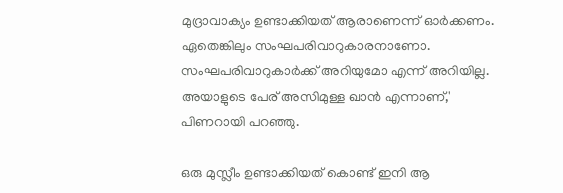മുദ്രാവാക്യം ഉണ്ടാക്കിയത് ആരാണെന്ന് ഓര്‍ക്കണം. ഏതെങ്കിലും സംഘപരിവാറുകാരനാണോ. സംഘപരിവാറുകാര്‍ക്ക് അറിയുമോ എന്ന് അറിയില്ല. അയാളുടെ പേര് അസിമുള്ള ഖാന്‍ എന്നാണ്,' പിണറായി പറഞ്ഞു.

ഒരു മുസ്ലീം ഉണ്ടാക്കിയത് കൊണ്ട് ഇനി ആ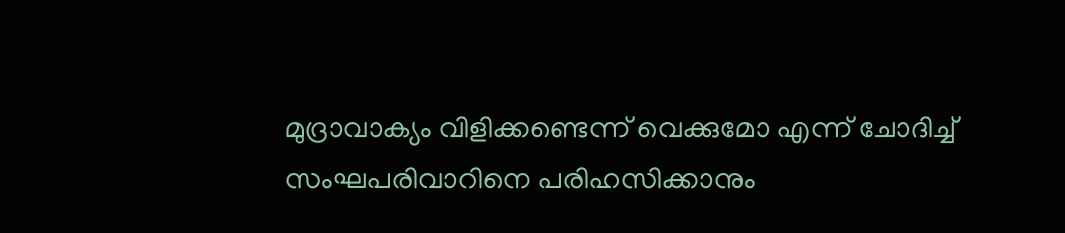മുദ്രാവാക്യം വിളിക്കണ്ടെന്ന് വെക്കുമോ എന്ന് ചോദിച്ച് സംഘപരിവാറിനെ പരിഹസിക്കാനും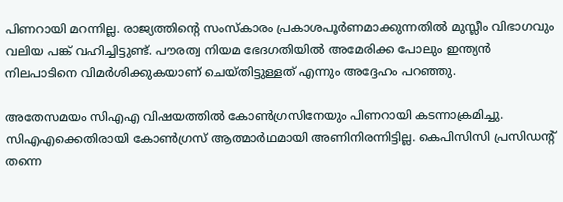പിണറായി മറന്നില്ല. രാജ്യത്തിന്റെ സംസ്‌കാരം പ്രകാശപൂര്‍ണമാക്കുന്നതില്‍ മുസ്ലീം വിഭാഗവും വലിയ പങ്ക് വഹിച്ചിട്ടുണ്ട്. പൗരത്വ നിയമ ഭേദഗതിയില്‍ അമേരിക്ക പോലും ഇന്ത്യന്‍ നിലപാടിനെ വിമര്‍ശിക്കുകയാണ് ചെയ്തിട്ടുള്ളത് എന്നും അദ്ദേഹം പറഞ്ഞു.

അതേസമയം സിഎഎ വിഷയത്തില്‍ കോണ്‍ഗ്രസിനേയും പിണറായി കടന്നാക്രമിച്ചു. സിഎഎക്കെതിരായി കോണ്‍ഗ്രസ് ആത്മാര്‍ഥമായി അണിനിരന്നിട്ടില്ല. കെപിസിസി പ്രസിഡന്റ് തന്നെ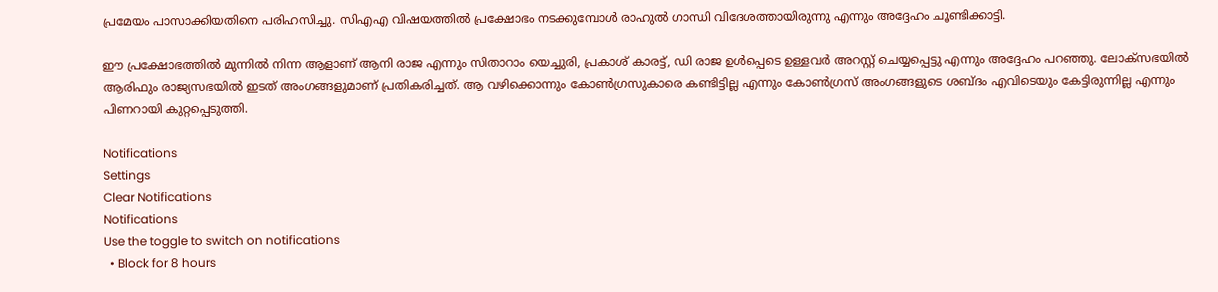പ്രമേയം പാസാക്കിയതിനെ പരിഹസിച്ചു. സിഎഎ വിഷയത്തില്‍ പ്രക്ഷോഭം നടക്കുമ്പോള്‍ രാഹുല്‍ ഗാന്ധി വിദേശത്തായിരുന്നു എന്നും അദ്ദേഹം ചൂണ്ടിക്കാട്ടി.

ഈ പ്രക്ഷോഭത്തില്‍ മുന്നില്‍ നിന്ന ആളാണ് ആനി രാജ എന്നും സിതാറാം യെച്ചുരി, പ്രകാശ് കാരട്ട്, ഡി രാജ ഉള്‍പ്പെടെ ഉള്ളവര്‍ അറസ്റ്റ് ചെയ്യപ്പെട്ടു എന്നും അദ്ദേഹം പറഞ്ഞു. ലോക്‌സഭയില്‍ ആരിഫും രാജ്യസഭയില്‍ ഇടത് അംഗങ്ങളുമാണ് പ്രതികരിച്ചത്. ആ വഴിക്കൊന്നും കോണ്‍ഗ്രസുകാരെ കണ്ടിട്ടില്ല എന്നും കോണ്‍ഗ്രസ് അംഗങ്ങളുടെ ശബ്ദം എവിടെയും കേട്ടിരുന്നില്ല എന്നും പിണറായി കുറ്റപ്പെടുത്തി.

Notifications
Settings
Clear Notifications
Notifications
Use the toggle to switch on notifications
  • Block for 8 hours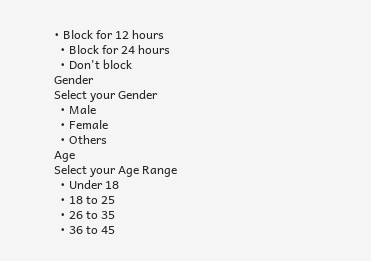• Block for 12 hours
  • Block for 24 hours
  • Don't block
Gender
Select your Gender
  • Male
  • Female
  • Others
Age
Select your Age Range
  • Under 18
  • 18 to 25
  • 26 to 35
  • 36 to 45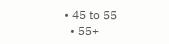• 45 to 55
  • 55+